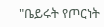"ቤይሩት የጦርነት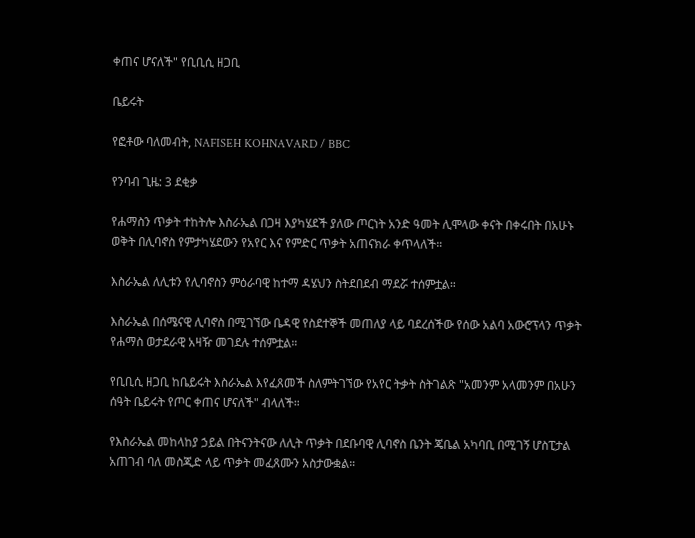ቀጠና ሆናለች" የቢቢሲ ዘጋቢ

ቤይሩት

የፎቶው ባለመብት, NAFISEH KOHNAVARD / BBC

የንባብ ጊዜ: 3 ደቂቃ

የሐማስን ጥቃት ተከትሎ እስራኤል በጋዛ እያካሄደች ያለው ጦርነት አንድ ዓመት ሊሞላው ቀናት በቀሩበት በአሁኑ ወቅት በሊባኖስ የምታካሄደውን የአየር እና የምድር ጥቃት አጠናክራ ቀጥላለች።

እስራኤል ለሊቱን የሊባኖስን ምዕራባዊ ከተማ ዳሄህን ስትደበደብ ማደሯ ተሰምቷል።

እስራኤል በሰሜናዊ ሊባኖስ በሚገኘው ቤዳዊ የስደተኞች መጠለያ ላይ ባደረሰችው የሰው አልባ አውሮፕላን ጥቃት የሐማስ ወታደራዊ አዛዥ መገደሉ ተሰምቷል።

የቢቢሲ ዘጋቢ ከቤይሩት እስራኤል እየፈጸመች ስለምትገኘው የአየር ትቃት ስትገልጽ "አመንም አላመንም በአሁን ሰዓት ቤይሩት የጦር ቀጠና ሆናለች" ብላለች።

የእስራኤል መከላከያ ኃይል በትናንትናው ለሊት ጥቃት በደቡባዊ ሊባኖስ ቤንት ጄቤል አካባቢ በሚገኝ ሆስፒታል አጠገብ ባለ መስጂድ ላይ ጥቃት መፈጸሙን አስታውቋል።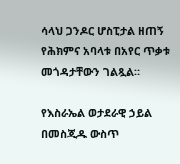ሳላህ ጋንዶር ሆስፒታል ዘጠኝ የሕክምና አባላቱ በአየር ጥቃቱ መጎዳታቸውን ገልጿል።

የእስራኤል ወታደራዊ ኃይል በመስጂዱ ውስጥ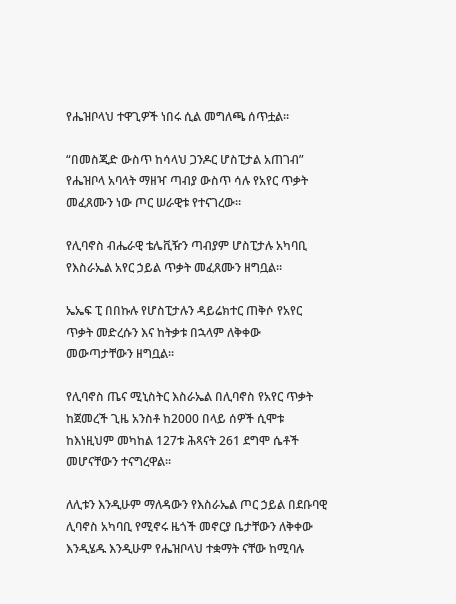የሔዝቦላህ ተዋጊዎች ነበሩ ሲል መግለጫ ሰጥቷል።

“በመስጂድ ውስጥ ከሳላህ ጋንዶር ሆስፒታል አጠገብ” የሔዝቦላ አባላት ማዘዣ ጣብያ ውስጥ ሳሉ የአየር ጥቃት መፈጸሙን ነው ጦር ሠራዊቱ የተናገረው።

የሊባኖስ ብሔራዊ ቴሌቪዥን ጣብያም ሆስፒታሉ አካባቢ የእስራኤል አየር ኃይል ጥቃት መፈጸሙን ዘግቧል።

ኤኤፍ ፒ በበኩሉ የሆስፒታሉን ዳይሬክተር ጠቅሶ የአየር ጥቃት መድረሱን እና ከትቃቱ በኋላም ለቅቀው መውጣታቸውን ዘግቧል።

የሊባኖስ ጤና ሚኒስትር እስራኤል በሊባኖስ የአየር ጥቃት ከጀመረች ጊዜ አንስቶ ከ2000 በላይ ሰዎች ሲሞቱ ከእነዚህም መካከል 127ቱ ሕጻናት 261 ደግሞ ሴቶች መሆናቸውን ተናግረዋል።

ለሊቱን እንዲሁም ማለዳውን የእስራኤል ጦር ኃይል በደቡባዊ ሊባኖስ አካባቢ የሚኖሩ ዜጎች መኖርያ ቤታቸውን ለቅቀው እንዲሄዱ እንዲሁም የሔዝቦላህ ተቋማት ናቸው ከሚባሉ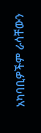አካባቢዎችም ራሳቸውን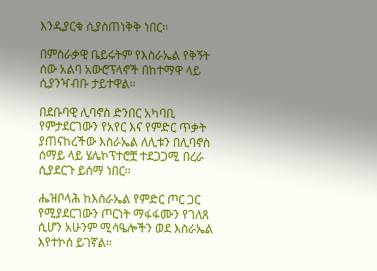እንዲያርቁ ሲያስጠነቅቅ ነበር።

በምስራቃዊ ቤይሩትም የእስራኤል የቅኝት ሰው አልባ አውሮፕላኖች በከተማዋ ላይ ሲያንዣብቡ ታይተዋል።

በደቡባዊ ሊባኖስ ድንበር አካባቢ የምታደርገውን የአየር እና የምድር ጥቃት ያጠናከረችው እስራኤል ለሊቱን በሊባኖስ ሰማይ ላይ ሄሌኮፕተሮቿ ተደጋጋሚ በረራ ሲያደርጉ ይሰማ ነበር።

ሔዝቦላሕ ከእስራኤል የምድር ጦር ጋር የሚያደርገውን ጦርነት ማፋፋሙን የገለጸ ሲሆን አሁንም ሚሳዔሎችን ወደ እስራኤል እየተኮሰ ይገኛል።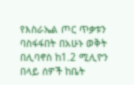የእስራኤል ጦር ጥቃቱን ባስፋፋበት በአሁኑ ወቅት በሊባኖስ ከ1.2 ሚሊዮን በላይ ሰዎች ከቤት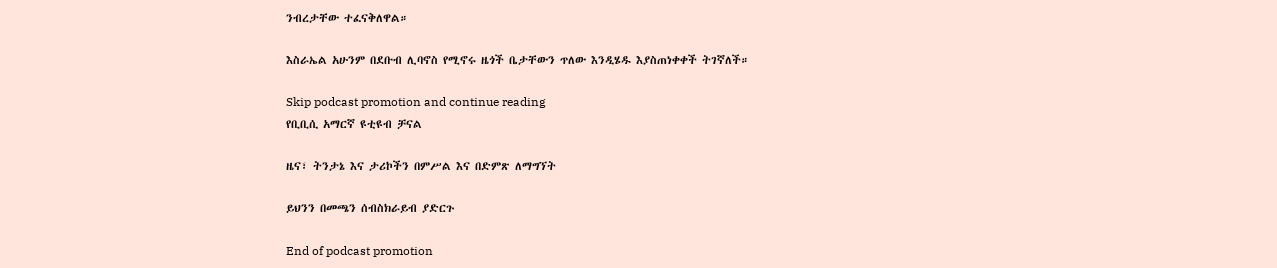ንብረታቸው ተፈናቅለዋል።

እስራኤል አሁንም በደቡብ ሊባኖስ የሚኖሩ ዜጎች ቤታቸውን ጥለው እንዲሄዱ እያስጠነቀቀች ትገኛለች።

Skip podcast promotion and continue reading
የቢቢሲ አማርኛ ዩቲዩብ ቻናል

ዜና፣ ትንታኔ እና ታሪኮችን በምሥል እና በድምጽ ለማግኘት

ይህንን በመጫን ሰብስክራይብ ያድርጉ

End of podcast promotion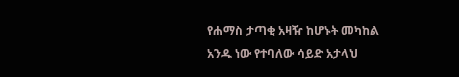የሐማስ ታጣቂ አዛዥ ከሆኑት መካከል አንዱ ነው የተባለው ሳይድ አታላህ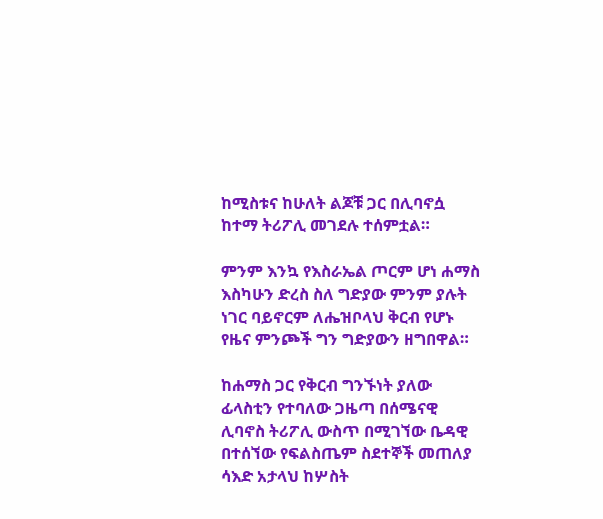ከሚስቱና ከሁለት ልጆቹ ጋር በሊባኖሷ ከተማ ትሪፖሊ መገደሉ ተሰምቷል።

ምንም እንኳ የእስራኤል ጦርም ሆነ ሐማስ እስካሁን ድረስ ስለ ግድያው ምንም ያሉት ነገር ባይኖርም ለሔዝቦላህ ቅርብ የሆኑ የዜና ምንጮች ግን ግድያውን ዘግበዋል።

ከሐማስ ጋር የቅርብ ግንኙነት ያለው ፊላስቲን የተባለው ጋዜጣ በሰሜናዊ ሊባኖስ ትሪፖሊ ውስጥ በሚገኘው ቤዳዊ በተሰኘው የፍልስጤም ስደተኞች መጠለያ ሳእድ አታላህ ከሦስት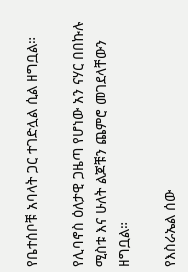የቤተሰቦቹ አባላት ጋር ተገድሏል ሲል ዘግቧል።

የሊባኖስ ዕለታዊ ጋዜጣ የሆነው አን ናሃር በበኩሉ ሚስቱ እና ሁለት ልጆቹን ጨምሮ መገደላቸውን ዘግቧል።

የእስራኤል ሰው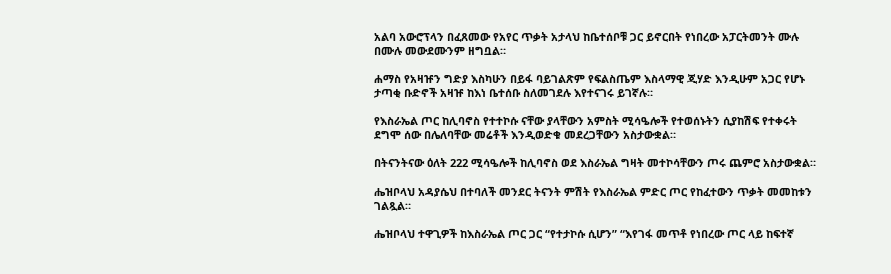አልባ አውሮፕላን በፈጸመው የአየር ጥቃት አታላህ ከቤተሰቦቹ ጋር ይኖርበት የነበረው አፓርትመንት ሙሉ በሙሉ መውደሙንም ዘግቧል።

ሐማስ የአዛዡን ግድያ እስካሁን በይፋ ባይገልጽም የፍልስጤም እስላማዊ ጂሃድ እንዲሁም አጋር የሆኑ ታጣቂ ቡድኖች አዛዡ ከእነ ቤተሰቡ ስለመገደሉ እየተናገሩ ይገኛሉ።

የእስራኤል ጦር ከሊባኖስ የተተኮሱ ናቸው ያላቸውን አምስት ሚሳዔሎች የተወሰኑትን ሲያከሽፍ የተቀሩት ደግሞ ሰው በሌለባቸው መሬቶች እንዲወድቁ መደረጋቸውን አስታውቋል።

በትናንትናው ዕለት 222 ሚሳዔሎች ከሊባኖስ ወደ እስራኤል ግዛት መተኮሳቸውን ጦሩ ጨምሮ አስታውቋል።

ሔዝቦላህ አዳያሴህ በተባለች መንደር ትናንት ምሽት የእስራኤል ምድር ጦር የከፈተውን ጥቃት መመከቱን ገልጿል።

ሔዝቦላህ ተዋጊዎች ከእስራኤል ጦር ጋር “የተታኮሱ ሲሆን” “እየገፋ መጥቶ የነበረው ጦር ላይ ከፍተኛ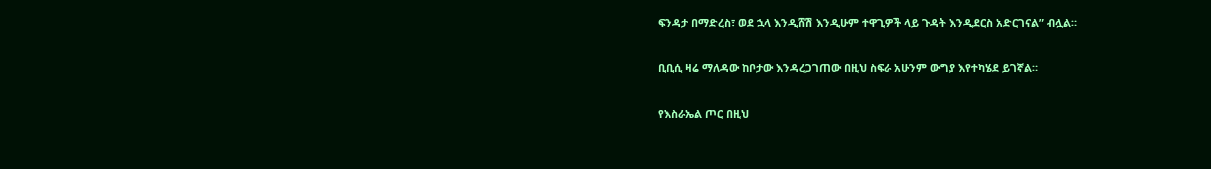ፍንዳታ በማድረስ፣ ወደ ኋላ እንዲሸሽ እንዲሁም ተዋጊዎች ላይ ጉዳት እንዲደርስ አድርገናል” ብሏል።

ቢቢሲ ዛሬ ማለዳው ከቦታው እንዳረጋገጠው በዚህ ስፍራ አሁንም ውግያ እየተካሄደ ይገኛል።

የእስራኤል ጦር በዚህ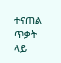ተናጠል ጥቃት ላይ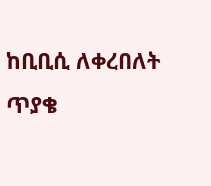ከቢቢሲ ለቀረበለት ጥያቄ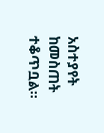አስተያየት ከመስጠት ተቆጥቧል።